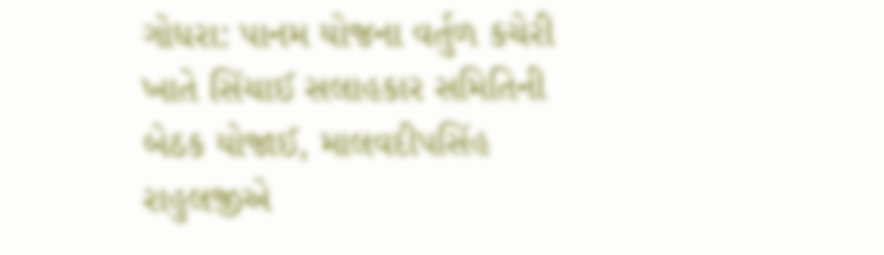ગોધરા: પાનમ યોજના વર્તુળ કચેરી ખાતે સિંચાઈ સલાહકાર સમિતિની બેઠક યોજાઈ, માલવદીપસિંહ રાહુલજીએ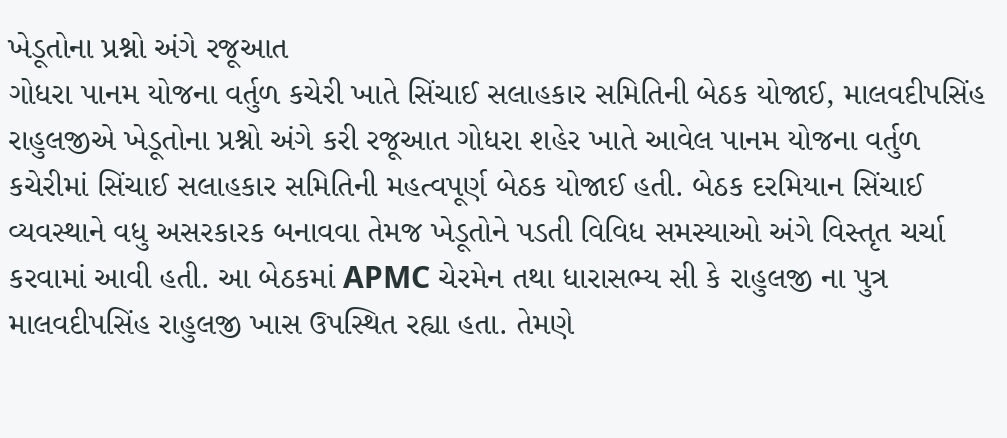ખેડૂતોના પ્રશ્નો અંગે રજૂઆત
ગોધરા પાનમ યોજના વર્તુળ કચેરી ખાતે સિંચાઈ સલાહકાર સમિતિની બેઠક યોજાઈ, માલવદીપસિંહ રાહુલજીએ ખેડૂતોના પ્રશ્નો અંગે કરી રજૂઆત ગોધરા શહેર ખાતે આવેલ પાનમ યોજના વર્તુળ કચેરીમાં સિંચાઈ સલાહકાર સમિતિની મહત્વપૂર્ણ બેઠક યોજાઈ હતી. બેઠક દરમિયાન સિંચાઈ વ્યવસ્થાને વધુ અસરકારક બનાવવા તેમજ ખેડૂતોને પડતી વિવિધ સમસ્યાઓ અંગે વિસ્તૃત ચર્ચા કરવામાં આવી હતી. આ બેઠકમાં APMC ચેરમેન તથા ધારાસભ્ય સી કે રાહુલજી ના પુત્ર માલવદીપસિંહ રાહુલજી ખાસ ઉપસ્થિત રહ્યા હતા. તેમણે